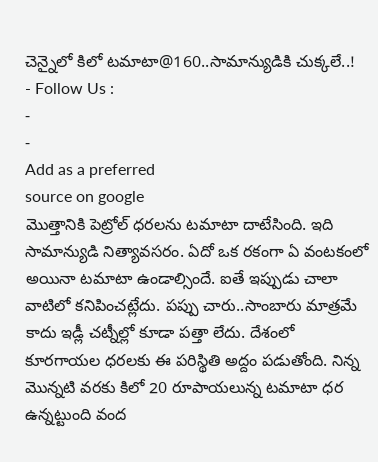చెన్నైలో కిలో టమాటా@160..సామాన్యుడికి చుక్కలే..!
- Follow Us :
-
-
Add as a preferred
source on google
మొత్తానికి పెట్రోల్ ధరలను టమాటా దాటేసింది. ఇది సామాన్యుడి నిత్యావసరం. ఏదో ఒక రకంగా ఏ వంటకంలో అయినా టమాటా ఉండాల్సిందే. ఐతే ఇప్పుడు చాలా వాటిలో కనిపించట్లేదు. పప్పు చారు..సాంబారు మాత్రమే కాదు ఇడ్లీ చట్నీల్లో కూడా పత్తా లేదు. దేశంలో కూరగాయల ధరలకు ఈ పరిస్థితి అద్దం పడుతోంది. నిన్న మొన్నటి వరకు కిలో 20 రూపాయలున్న టమాటా ధర ఉన్నట్టుంది వంద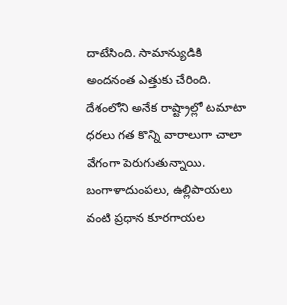దాటేసింది. సామాన్యుడికి అందనంత ఎత్తుకు చేరింది.
దేశంలోని అనేక రాష్ట్రాల్లో టమాటా ధరలు గత కొన్ని వారాలుగా చాలా వేగంగా పెరుగుతున్నాయి. బంగాళాదుంపలు, ఉల్లిపాయలు వంటి ప్రధాన కూరగాయల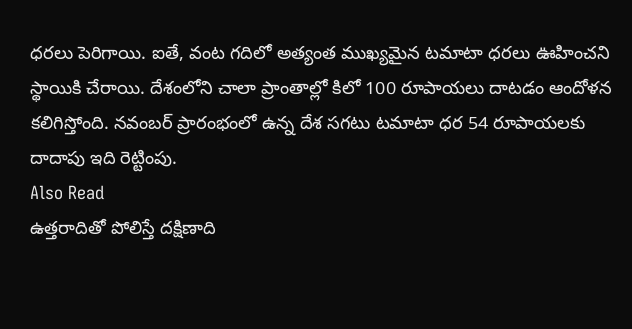ధరలు పెరిగాయి. ఐతే, వంట గదిలో అత్యంత ముఖ్యమైన టమాటా ధరలు ఊహించని స్థాయికి చేరాయి. దేశంలోని చాలా ప్రాంతాల్లో కిలో 100 రూపాయలు దాటడం ఆందోళన కలిగిస్తోంది. నవంబర్ ప్రారంభంలో ఉన్న దేశ సగటు టమాటా ధర 54 రూపాయలకు దాదాపు ఇది రెట్టింపు.
Also Read
ఉత్తరాదితో పోలిస్తే దక్షిణాది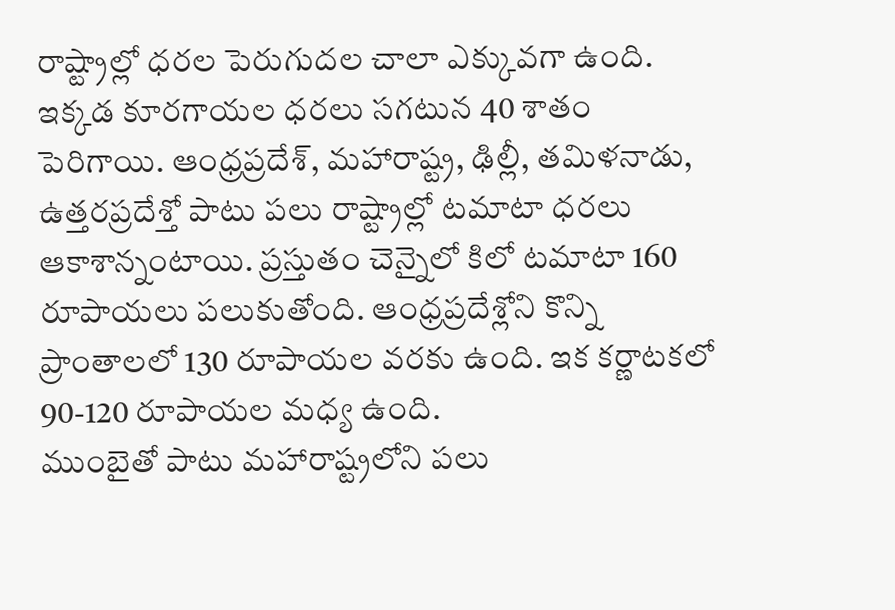రాష్ట్రాల్లో ధరల పెరుగుదల చాలా ఎక్కువగా ఉంది. ఇక్కడ కూరగాయల ధరలు సగటున 40 శాతం పెరిగాయి. ఆంధ్రప్రదేశ్, మహారాష్ట్ర, ఢిల్లీ, తమిళనాడు, ఉత్తరప్రదేశ్తో పాటు పలు రాష్ట్రాల్లో టమాటా ధరలు ఆకాశాన్నంటాయి. ప్రస్తుతం చెన్నైలో కిలో టమాటా 160 రూపాయలు పలుకుతోంది. ఆంధ్రప్రదేశ్లోని కొన్ని ప్రాంతాలలో 130 రూపాయల వరకు ఉంది. ఇక కర్ణాటకలో 90-120 రూపాయల మధ్య ఉంది.
ముంబైతో పాటు మహారాష్ట్రలోని పలు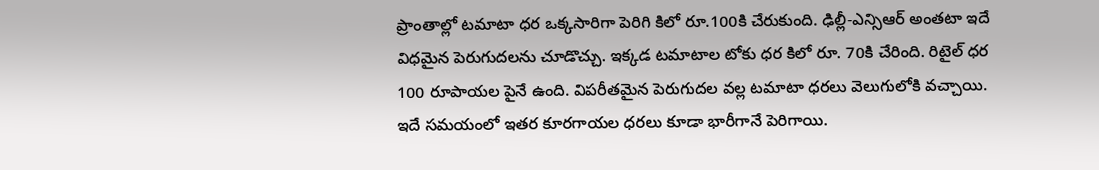ప్రాంతాల్లో టమాటా ధర ఒక్కసారిగా పెరిగి కిలో రూ.100కి చేరుకుంది. ఢిల్లీ-ఎన్సిఆర్ అంతటా ఇదే విధమైన పెరుగుదలను చూడొచ్చు. ఇక్కడ టమాటాల టోకు ధర కిలో రూ. 70కి చేరింది. రిటైల్ ధర 100 రూపాయల పైనే ఉంది. విపరీతమైన పెరుగుదల వల్ల టమాటా ధరలు వెలుగులోకి వచ్చాయి. ఇదే సమయంలో ఇతర కూరగాయల ధరలు కూడా భారీగానే పెరిగాయి.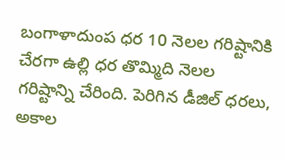బంగాళాదుంప ధర 10 నెలల గరిష్టానికి చేరగా ఉల్లి ధర తొమ్మిది నెలల గరిష్టాన్ని చేరింది. పెరిగిన డీజిల్ ధరలు, అకాల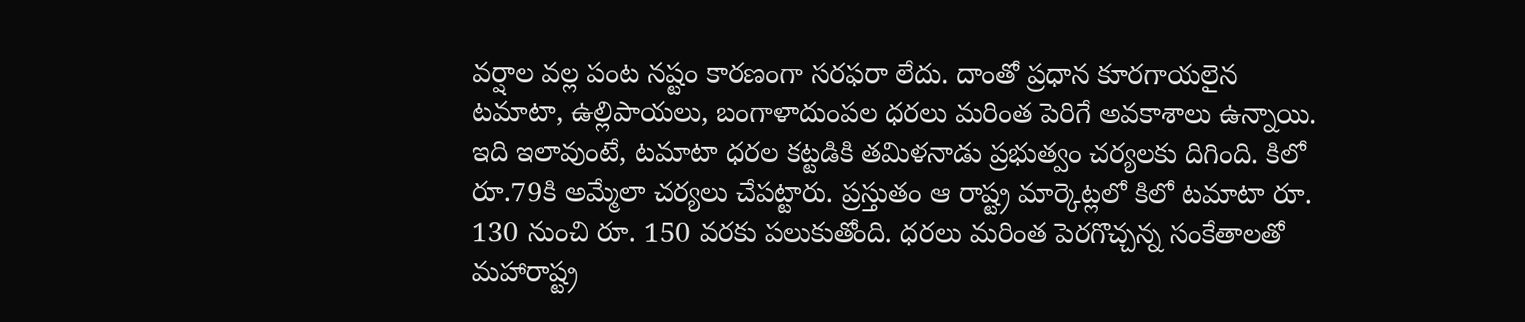వర్షాల వల్ల పంట నష్టం కారణంగా సరఫరా లేదు. దాంతో ప్రధాన కూరగాయలైన టమాటా, ఉల్లిపాయలు, బంగాళాదుంపల ధరలు మరింత పెరిగే అవకాశాలు ఉన్నాయి.
ఇది ఇలావుంటే, టమాటా ధరల కట్టడికి తమిళనాడు ప్రభుత్వం చర్యలకు దిగింది. కిలో రూ.79కి అమ్మేలా చర్యలు చేపట్టారు. ప్రస్తుతం ఆ రాష్ట్ర మార్కెట్లలో కిలో టమాటా రూ. 130 నుంచి రూ. 150 వరకు పలుకుతోంది. ధరలు మరింత పెరగొచ్చన్న సంకేతాలతో మహారాష్ట్ర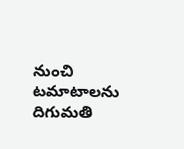నుంచి టమాటాలను దిగుమతి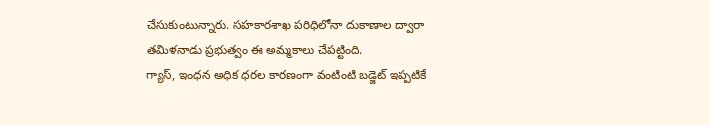చేసుకుంటున్నారు. సహకారశాఖ పరిధిలోనా దుకాణాల ద్వారా తమిళనాడు ప్రభుత్వం ఈ అమ్మకాలు చేపట్టింది.
గ్యాస్, ఇంధన అధిక ధరల కారణంగా వంటింటి బడ్జెట్ ఇప్పటికే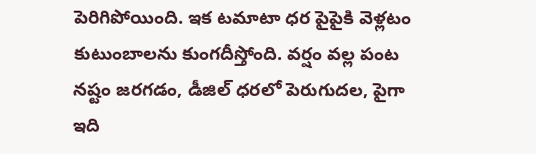పెరిగిపోయింది. ఇక టమాటా ధర పైపైకి వెళ్లటం కుటుంబాలను కుంగదీస్తోంది. వర్షం వల్ల పంట నష్టం జరగడం, డీజిల్ ధరలో పెరుగుదల, పైగా ఇది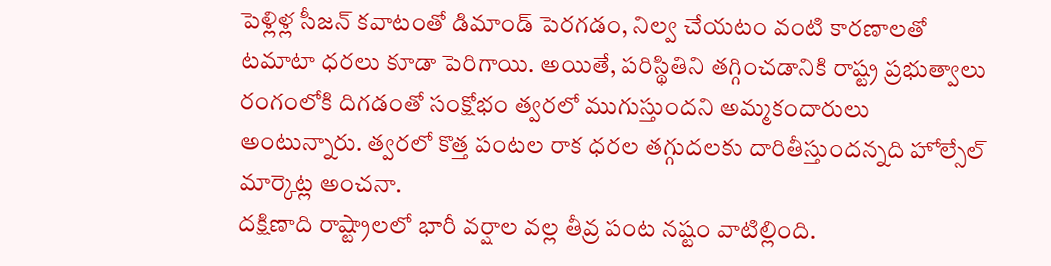పెళ్లిళ్ల సీజన్ కవాటంతో డిమాండ్ పెరగడం, నిల్వ చేయటం వంటి కారణాలతో టమాటా ధరలు కూడా పెరిగాయి. అయితే, పరిస్థితిని తగ్గించడానికి రాష్ట్ర ప్రభుత్వాలు రంగంలోకి దిగడంతో సంక్షోభం త్వరలో ముగుస్తుందని అమ్మకందారులు అంటున్నారు. త్వరలో కొత్త పంటల రాక ధరల తగ్గుదలకు దారితీస్తుందన్నది హోల్సేల్ మార్కెట్ల అంచనా.
దక్షిణాది రాష్ట్రాలలో భారీ వర్షాల వల్ల తీవ్ర పంట నష్టం వాటిల్లింది.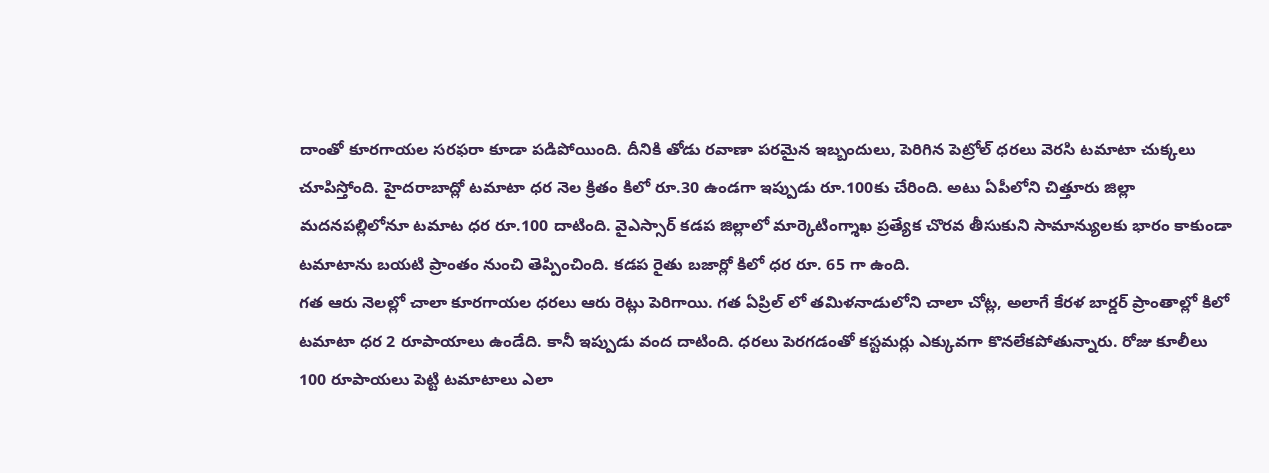దాంతో కూరగాయల సరఫరా కూడా పడిపోయింది. దీనికి తోడు రవాణా పరమైన ఇబ్బందులు, పెరిగిన పెట్రోల్ ధరలు వెరసి టమాటా చుక్కలు చూపిస్తోంది. హైదరాబాద్లో టమాటా ధర నెల క్రితం కిలో రూ.30 ఉండగా ఇప్పుడు రూ.100కు చేరింది. అటు ఏపీలోని చిత్తూరు జిల్లా మదనపల్లిలోనూ టమాట ధర రూ.100 దాటింది. వైఎస్సార్ కడప జిల్లాలో మార్కెటింగ్శాఖ ప్రత్యేక చొరవ తీసుకుని సామాన్యులకు భారం కాకుండా టమాటాను బయటి ప్రాంతం నుంచి తెప్పించింది. కడప రైతు బజార్లో కిలో ధర రూ. 65 గా ఉంది.
గత ఆరు నెలల్లో చాలా కూరగాయల ధరలు ఆరు రెట్లు పెరిగాయి. గత ఏప్రిల్ లో తమిళనాడులోని చాలా చోట్ల, అలాగే కేరళ బార్డర్ ప్రాంతాల్లో కిలో టమాటా ధర 2 రూపాయాలు ఉండేది. కానీ ఇప్పుడు వంద దాటింది. ధరలు పెరగడంతో కస్టమర్లు ఎక్కువగా కొనలేకపోతున్నారు. రోజు కూలీలు 100 రూపాయలు పెట్టి టమాటాలు ఎలా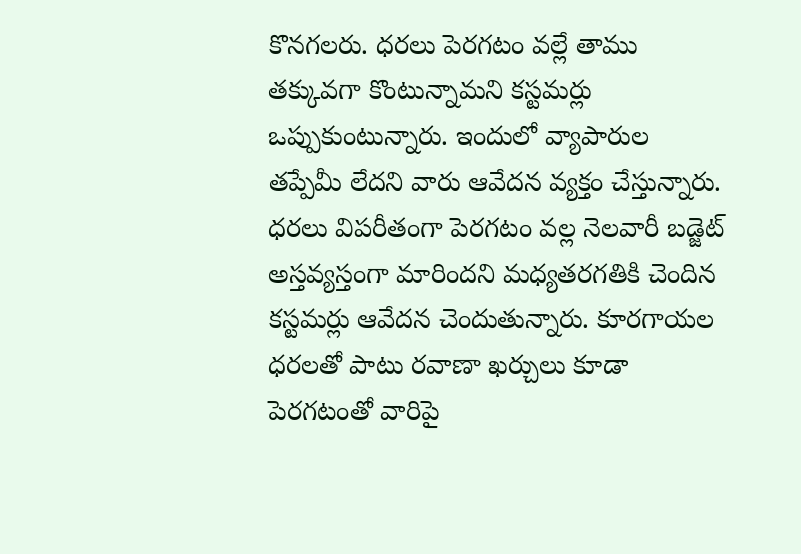కొనగలరు. ధరలు పెరగటం వల్లే తాము తక్కువగా కొంటున్నామని కస్టమర్లు ఒప్పుకుంటున్నారు. ఇందులో వ్యాపారుల తప్పేమీ లేదని వారు ఆవేదన వ్యక్తం చేస్తున్నారు.
ధరలు విపరీతంగా పెరగటం వల్ల నెలవారీ బడ్జెట్ అస్తవ్యస్తంగా మారిందని మధ్యతరగతికి చెందిన కస్టమర్లు ఆవేదన చెందుతున్నారు. కూరగాయల ధరలతో పాటు రవాణా ఖర్చులు కూడా పెరగటంతో వారిపై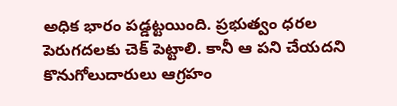అధిక భారం పడ్డట్టయింది. ప్రభుత్వం ధరల పెరుగదలకు చెక్ పెట్టాలి. కానీ ఆ పని చేయదని కొనుగోలుదారులు ఆగ్రహం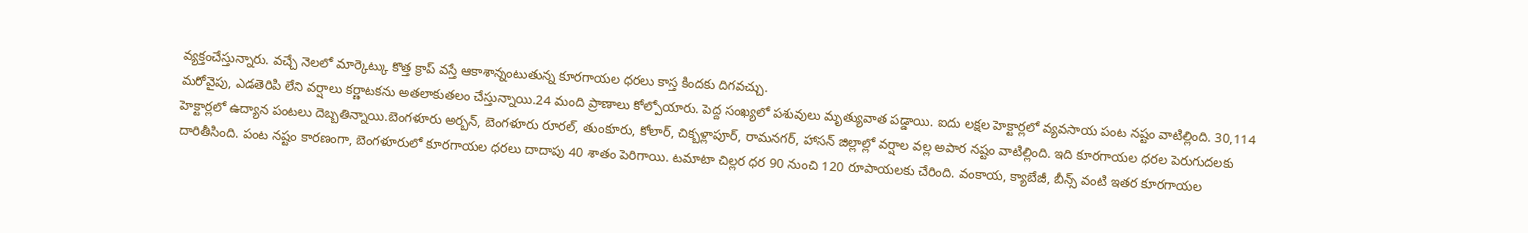వ్యక్తంచేస్తున్నారు. వచ్చే నెలలో మార్కెట్కు కొత్త క్రాప్ వస్తే ఆకాశాన్నంటుతున్న కూరగాయల ధరలు కాస్త కిందకు దిగవచ్చు.
మరోవైపు, ఎడతెరిపి లేని వర్షాలు కర్ణాటకను అతలాకుతలం చేస్తున్నాయి.24 మంది ప్రాణాలు కోల్పోయారు. పెద్ద సంఖ్యలో పశువులు మృత్యువాత పడ్డాయి. ఐదు లక్షల హెక్టార్లలో వ్యవసాయ పంట నష్టం వాటిల్లింది. 30,114 హెక్టార్లలో ఉద్యాన పంటలు దెబ్బతిన్నాయి.బెంగళూరు అర్బన్, బెంగళూరు రూరల్, తుంకూరు, కోలార్, చిక్బళ్లాపూర్, రామనగర్, హాసన్ జిల్లాల్లో వర్షాల వల్ల అపార నష్టం వాటిల్లింది. ఇది కూరగాయల ధరల పెరుగుదలకు దారితీసింది. పంట నష్టం కారణంగా, బెంగళూరులో కూరగాయల ధరలు దాదాపు 40 శాతం పెరిగాయి. టమాటా చిల్లర ధర 90 నుంచి 120 రూపాయలకు చేరింది. వంకాయ, క్యాబేజీ, బీన్స్ వంటి ఇతర కూరగాయల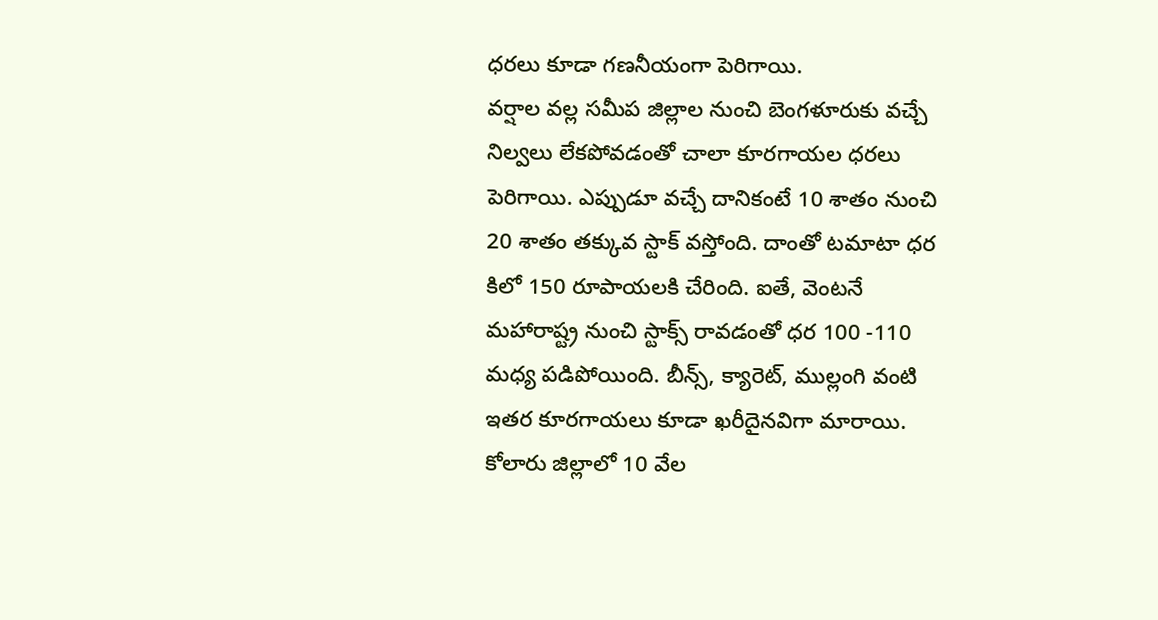ధరలు కూడా గణనీయంగా పెరిగాయి.
వర్షాల వల్ల సమీప జిల్లాల నుంచి బెంగళూరుకు వచ్చే నిల్వలు లేకపోవడంతో చాలా కూరగాయల ధరలు పెరిగాయి. ఎప్పుడూ వచ్చే దానికంటే 10 శాతం నుంచి 20 శాతం తక్కువ స్టాక్ వస్తోంది. దాంతో టమాటా ధర కిలో 150 రూపాయలకి చేరింది. ఐతే, వెంటనే మహారాష్ట్ర నుంచి స్టాక్స్ రావడంతో ధర 100 -110 మధ్య పడిపోయింది. బీన్స్, క్యారెట్, ముల్లంగి వంటి ఇతర కూరగాయలు కూడా ఖరీదైనవిగా మారాయి.
కోలారు జిల్లాలో 10 వేల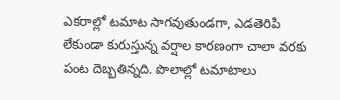ఎకరాల్లో టమాట సాగవుతుండగా, ఎడతెరిపి లేకుండా కురుస్తున్న వర్షాల కారణంగా చాలా వరకు పంట దెబ్బతిన్నది. పొలాల్లో టమాటాలు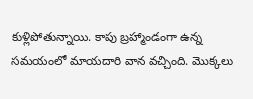కుళ్లిపోతున్నాయి. కాపు బ్రహ్మాండంగా ఉన్న సమయంలో మాయదారి వాన వచ్చింది. మొక్కలు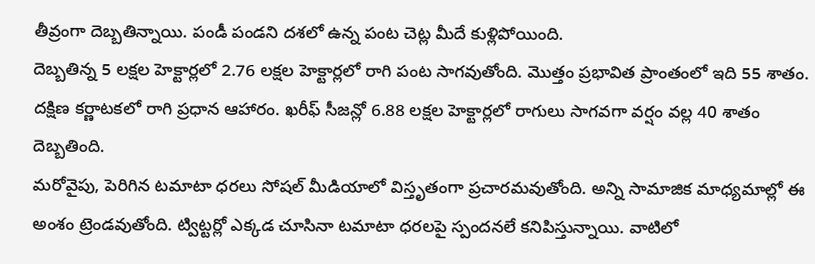తీవ్రంగా దెబ్బతిన్నాయి. పండీ పండని దశలో ఉన్న పంట చెట్ల మీదే కుళ్లిపోయింది.
దెబ్బతిన్న 5 లక్షల హెక్టార్లలో 2.76 లక్షల హెక్టార్లలో రాగి పంట సాగవుతోంది. మొత్తం ప్రభావిత ప్రాంతంలో ఇది 55 శాతం. దక్షిణ కర్ణాటకలో రాగి ప్రధాన ఆహారం. ఖరీఫ్ సీజన్లో 6.88 లక్షల హెక్టార్లలో రాగులు సాగవగా వర్షం వల్ల 40 శాతం దెబ్బతింది.
మరోవైపు, పెరిగిన టమాటా ధరలు సోషల్ మీడియాలో విస్తృతంగా ప్రచారమవుతోంది. అన్ని సామాజిక మాధ్యమాల్లో ఈ అంశం ట్రెండవుతోంది. ట్విట్టర్లో ఎక్కడ చూసినా టమాటా ధరలపై స్పందనలే కనిపిస్తున్నాయి. వాటిలో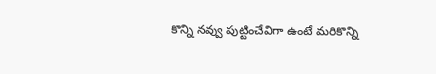కొన్ని నవ్వు పుట్టించేవిగా ఉంటే మరికొన్ని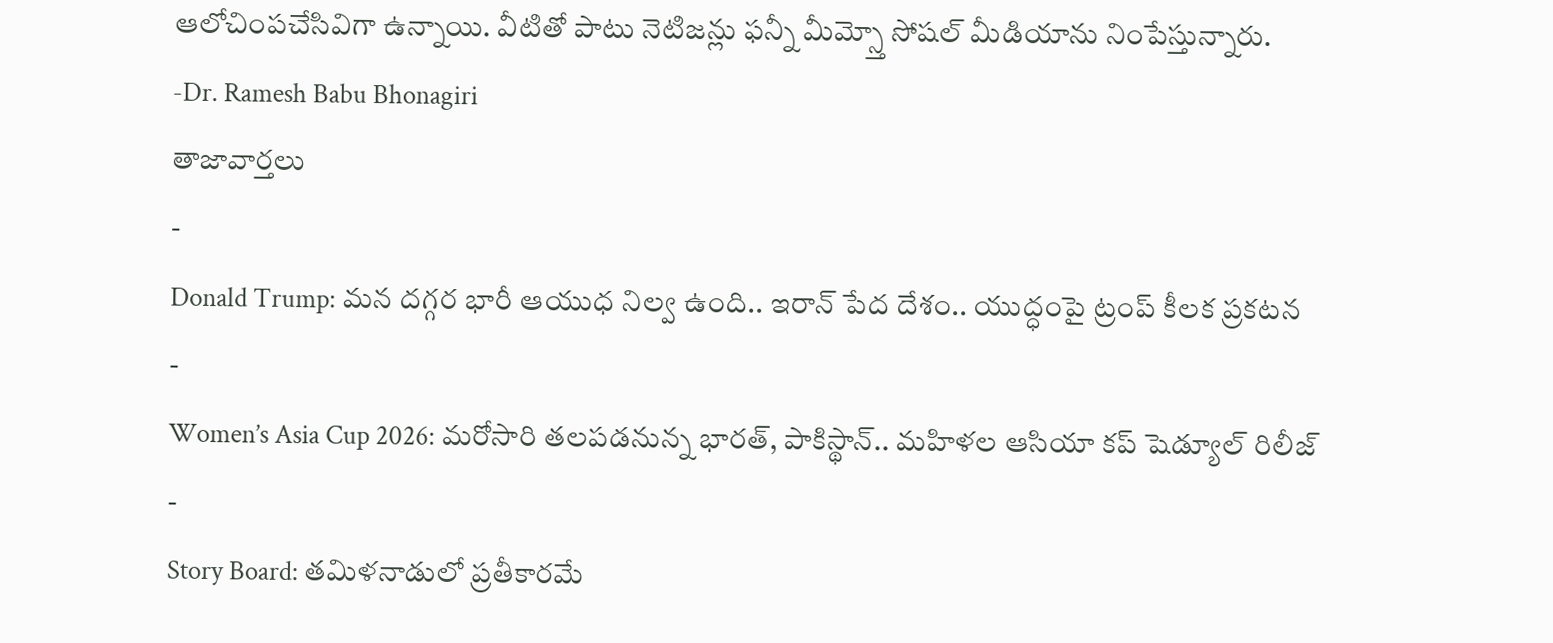ఆలోచింపచేసివిగా ఉన్నాయి. వీటితో పాటు నెటిజన్లు ఫన్నీ మీమ్స్తో సోషల్ మీడియాను నింపేస్తున్నారు.
-Dr. Ramesh Babu Bhonagiri
తాజావార్తలు
-
Donald Trump: మన దగ్గర భారీ ఆయుధ నిల్వ ఉంది.. ఇరాన్ పేద దేశం.. యుద్ధంపై ట్రంప్ కీలక ప్రకటన
-
Women’s Asia Cup 2026: మరోసారి తలపడనున్న భారత్, పాకిస్థాన్.. మహిళల ఆసియా కప్ షెడ్యూల్ రిలీజ్
-
Story Board: తమిళనాడులో ప్రతీకారమే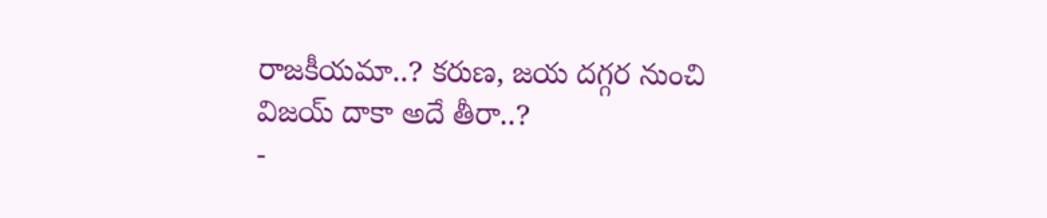రాజకీయమా..? కరుణ, జయ దగ్గర నుంచి విజయ్ దాకా అదే తీరా..?
-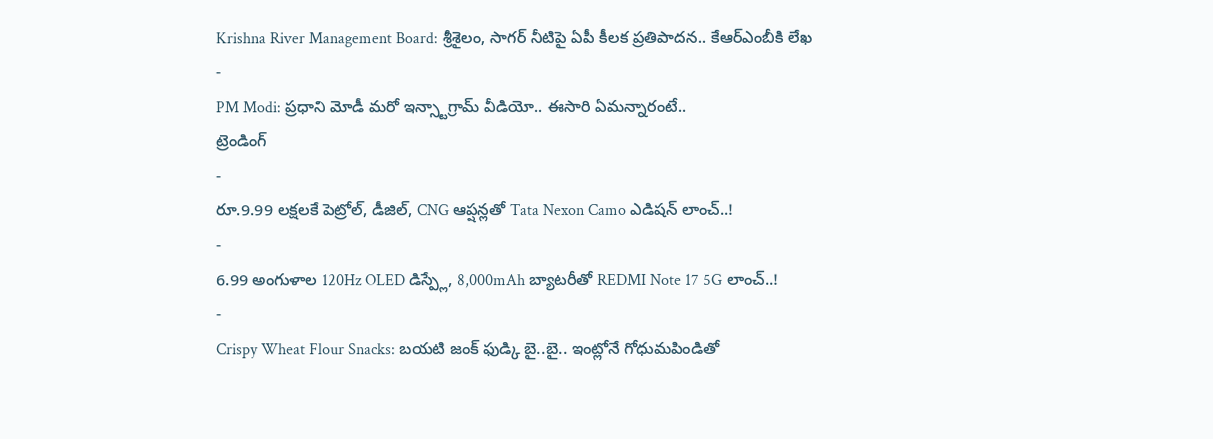Krishna River Management Board: శ్రీశైలం, సాగర్ నీటిపై ఏపీ కీలక ప్రతిపాదన.. కేఆర్ఎంబీకి లేఖ
-
PM Modi: ప్రధాని మోడీ మరో ఇన్స్టాగ్రామ్ వీడియో.. ఈసారి ఏమన్నారంటే..
ట్రెండింగ్
-
రూ.9.99 లక్షలకే పెట్రోల్, డీజిల్, CNG ఆప్షన్లతో Tata Nexon Camo ఎడిషన్ లాంచ్..!
-
6.99 అంగుళాల 120Hz OLED డిస్ప్లే, 8,000mAh బ్యాటరీతో REDMI Note 17 5G లాంచ్..!
-
Crispy Wheat Flour Snacks: బయటి జంక్ ఫుడ్కి బై..బై.. ఇంట్లోనే గోధుమపిండితో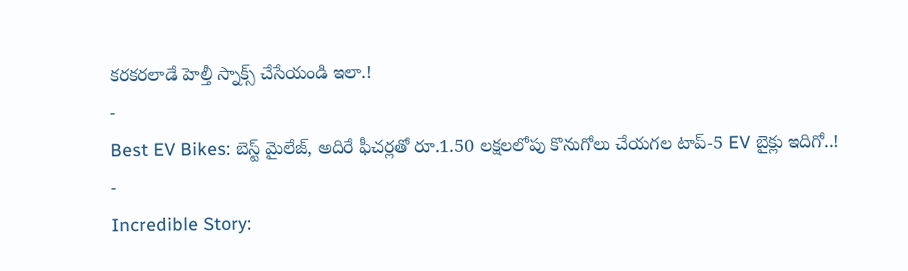కరకరలాడే హెల్తీ స్నాక్స్ చేసేయండి ఇలా.!
-
Best EV Bikes: బెస్ట్ మైలేజ్, అదిరే ఫీచర్లతో రూ.1.50 లక్షలలోపు కొనుగోలు చేయగల టాప్-5 EV బైక్లు ఇదిగో..!
-
Incredible Story: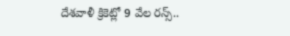దేశవాళీ క్రికెట్లో 9 వేల రన్స్..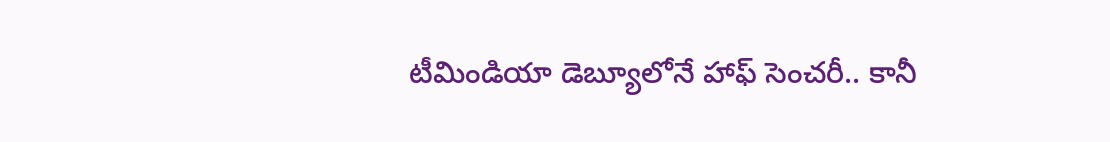టీమిండియా డెబ్యూలోనే హాఫ్ సెంచరీ.. కానీ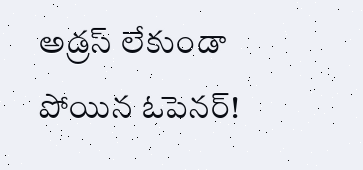అడ్రస్ లేకుండా పోయిన ఓపెనర్!